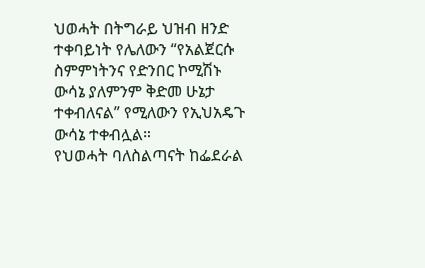ህወሓት በትግራይ ህዝብ ዘንድ ተቀባይነት የሌለውን “የአልጀርሱ ስምምነትንና የድንበር ኮሚሽኑ ውሳኔ ያለምንም ቅድመ ሁኔታ ተቀብለናል” የሚለውን የኢህአዴጉ ውሳኔ ተቀብሏል።
የህወሓት ባለስልጣናት ከፌደራል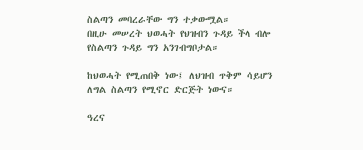ስልጣን መባረራቸው ግን ተቃውሟል።
በዚሁ መሠረት ህወሓት የህዝብን ጉዳይ ችላ ብሎ የስልጣን ጉዳይ ግን አንገብግቦታል።

ከህወሓት የሚጠበቅ ነው፤ ለህዝብ ጥቅም ሳይሆን ለግል ስልጣን የሚኖር ድርጅት ነውና።

ዓረና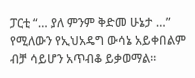ፓርቲ “… ያለ ምንም ቅድመ ሁኔታ …” የሚለውን የኢህአዴግ ውሳኔ አይቀበልም ብቻ ሳይሆን አጥብቆ ይቃወማል።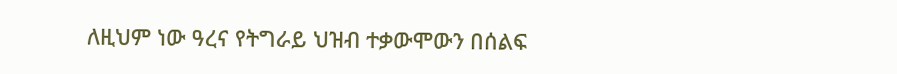ለዚህም ነው ዓረና የትግራይ ህዝብ ተቃውሞውን በሰልፍ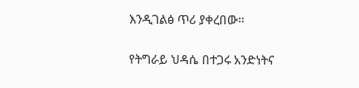እንዲገልፅ ጥሪ ያቀረበው።

የትግራይ ህዳሴ በተጋሩ አንድነትና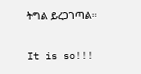ትግል ይረጋገጣል።

It is so!!!